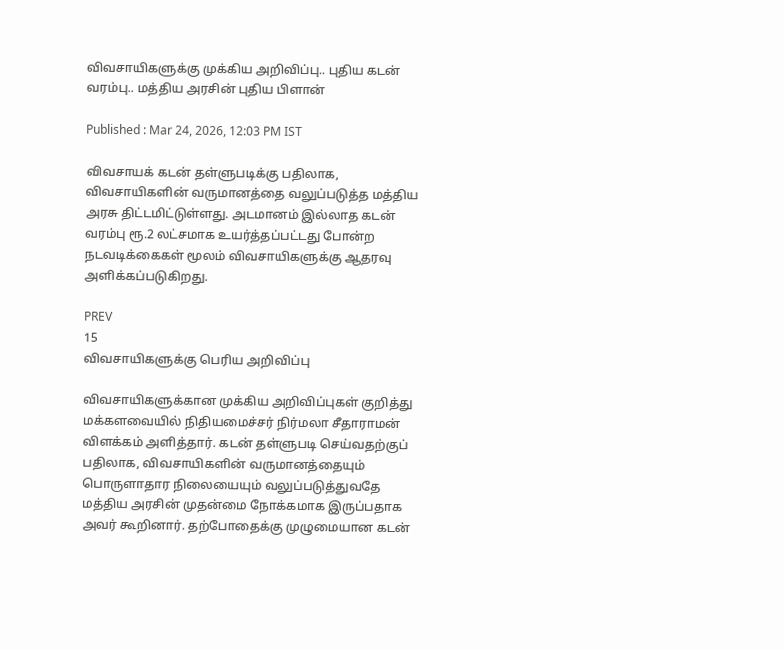விவசாயிகளுக்கு முக்கிய அறிவிப்பு.. புதிய கடன் வரம்பு.. மத்திய அரசின் புதிய பிளான்

Published : Mar 24, 2026, 12:03 PM IST

விவசாயக் கடன் தள்ளுபடிக்கு பதிலாக, விவசாயிகளின் வருமானத்தை வலுப்படுத்த மத்திய அரசு திட்டமிட்டுள்ளது. அடமானம் இல்லாத கடன் வரம்பு ரூ.2 லட்சமாக உயர்த்தப்பட்டது போன்ற நடவடிக்கைகள் மூலம் விவசாயிகளுக்கு ஆதரவு அளிக்கப்படுகிறது.

PREV
15
விவசாயிகளுக்கு பெரிய அறிவிப்பு

விவசாயிகளுக்கான முக்கிய அறிவிப்புகள் குறித்து மக்களவையில் நிதியமைச்சர் நிர்மலா சீதாராமன் விளக்கம் அளித்தார். கடன் தள்ளுபடி செய்வதற்குப் பதிலாக, விவசாயிகளின் வருமானத்தையும் பொருளாதார நிலையையும் வலுப்படுத்துவதே மத்திய அரசின் முதன்மை நோக்கமாக இருப்பதாக அவர் கூறினார். தற்போதைக்கு முழுமையான கடன்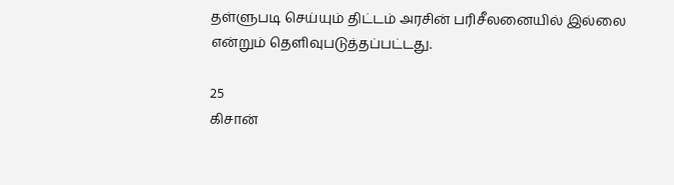தள்ளுபடி செய்யும் திட்டம் அரசின் பரிசீலனையில் இல்லை என்றும் தெளிவுபடுத்தப்பட்டது.

25
கிசான்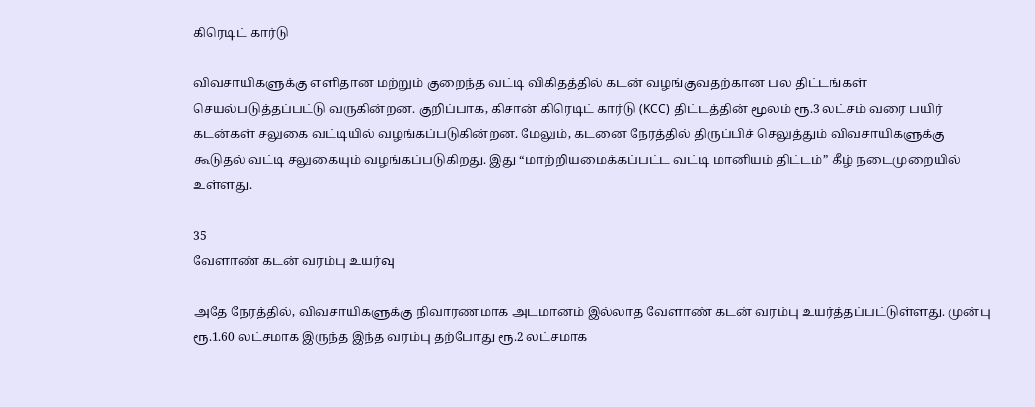கிரெடிட் கார்டு

விவசாயிகளுக்கு எளிதான மற்றும் குறைந்த வட்டி விகிதத்தில் கடன் வழங்குவதற்கான பல திட்டங்கள் செயல்படுத்தப்பட்டு வருகின்றன. குறிப்பாக, கிசான் கிரெடிட் கார்டு (KCC) திட்டத்தின் மூலம் ரூ.3 லட்சம் வரை பயிர் கடன்கள் சலுகை வட்டியில் வழங்கப்படுகின்றன. மேலும், கடனை நேரத்தில் திருப்பிச் செலுத்தும் விவசாயிகளுக்கு கூடுதல் வட்டி சலுகையும் வழங்கப்படுகிறது. இது “மாற்றியமைக்கப்பட்ட வட்டி மானியம் திட்டம்” கீழ் நடைமுறையில் உள்ளது.

35
வேளாண் கடன் வரம்பு உயர்வு

அதே நேரத்தில், விவசாயிகளுக்கு நிவாரணமாக அடமானம் இல்லாத வேளாண் கடன் வரம்பு உயர்த்தப்பட்டுள்ளது. முன்பு ரூ.1.60 லட்சமாக இருந்த இந்த வரம்பு தற்போது ரூ.2 லட்சமாக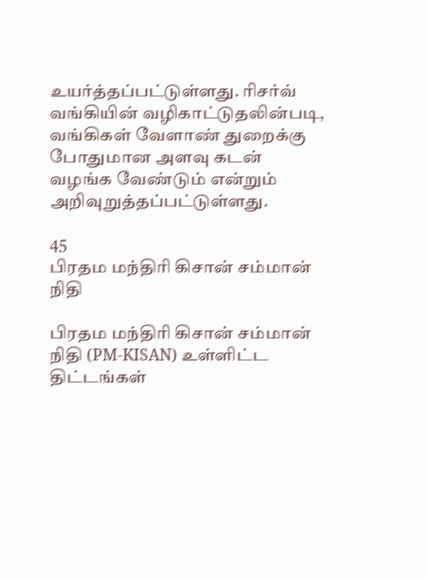உயர்த்தப்பட்டுள்ளது. ரிசர்வ் வங்கியின் வழிகாட்டுதலின்படி, வங்கிகள் வேளாண் துறைக்கு போதுமான அளவு கடன் வழங்க வேண்டும் என்றும் அறிவுறுத்தப்பட்டுள்ளது.

45
பிரதம மந்திரி கிசான் சம்மான் நிதி

பிரதம மந்திரி கிசான் சம்மான் நிதி (PM-KISAN) உள்ளிட்ட திட்டங்கள்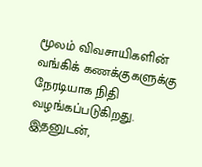மூலம் விவசாயிகளின் வங்கிக் கணக்குகளுக்கு நேரடியாக நிதி வழங்கப்படுகிறது. இதனுடன்,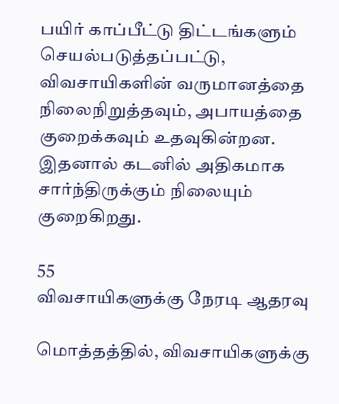பயிர் காப்பீட்டு திட்டங்களும் செயல்படுத்தப்பட்டு, விவசாயிகளின் வருமானத்தை நிலைநிறுத்தவும், அபாயத்தை குறைக்கவும் உதவுகின்றன. இதனால் கடனில் அதிகமாக சார்ந்திருக்கும் நிலையும் குறைகிறது.

55
விவசாயிகளுக்கு நேரடி ஆதரவு

மொத்தத்தில், விவசாயிகளுக்கு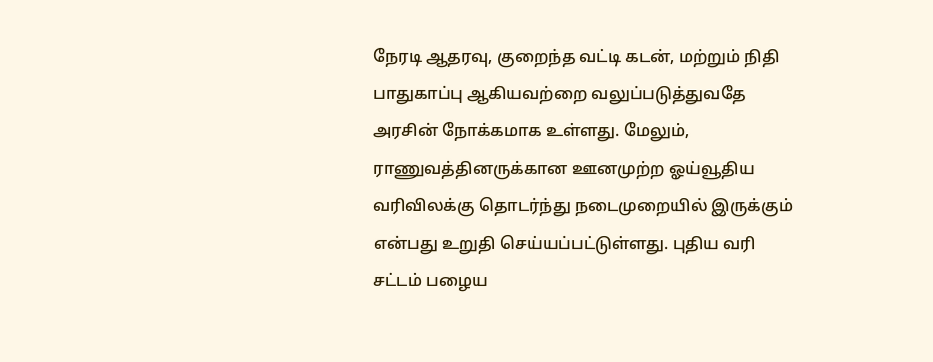நேரடி ஆதரவு, குறைந்த வட்டி கடன், மற்றும் நிதி பாதுகாப்பு ஆகியவற்றை வலுப்படுத்துவதே அரசின் நோக்கமாக உள்ளது. மேலும், ராணுவத்தினருக்கான ஊனமுற்ற ஓய்வூதிய வரிவிலக்கு தொடர்ந்து நடைமுறையில் இருக்கும் என்பது உறுதி செய்யப்பட்டுள்ளது. புதிய வரி சட்டம் பழைய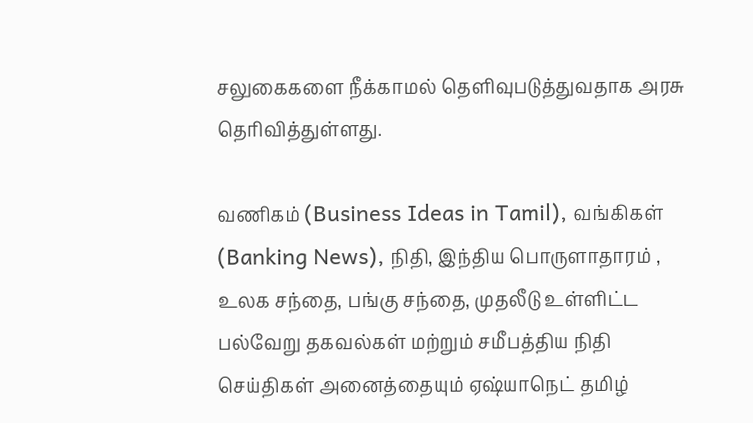சலுகைகளை நீக்காமல் தெளிவுபடுத்துவதாக அரசு தெரிவித்துள்ளது.

வணிகம் (Business Ideas in Tamil), வங்கிகள் (Banking News), நிதி, இந்திய பொருளாதாரம் , உலக சந்தை, பங்கு சந்தை, முதலீடு உள்ளிட்ட பல்வேறு தகவல்கள் மற்றும் சமீபத்திய நிதி செய்திகள் அனைத்தையும் ஏஷ்யாநெட் தமிழ்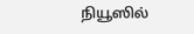நியூஸில்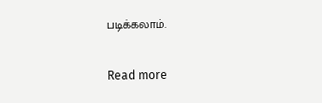படிக்கலாம்.

Read more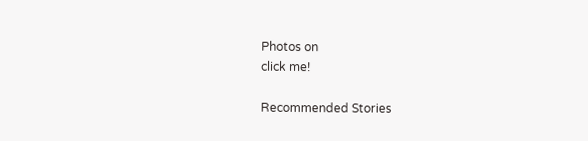Photos on
click me!

Recommended Stories